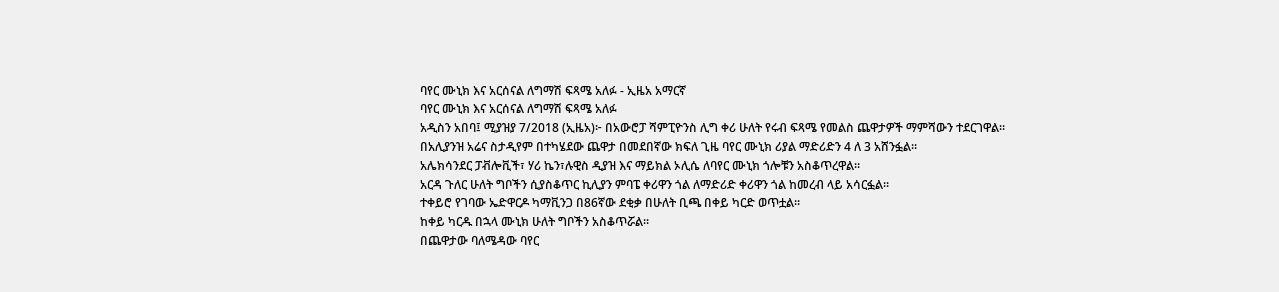ባየር ሙኒክ እና አርሰናል ለግማሽ ፍጻሜ አለፉ - ኢዜአ አማርኛ
ባየር ሙኒክ እና አርሰናል ለግማሽ ፍጻሜ አለፉ
አዲስን አበባ፤ ሚያዝያ 7/2018 (ኢዜአ)፦ በአውሮፓ ሻምፒዮንስ ሊግ ቀሪ ሁለት የሩብ ፍጻሜ የመልስ ጨዋታዎች ማምሻውን ተደርገዋል።
በአሊያንዝ አሬና ስታዲየም በተካሄደው ጨዋታ በመደበኛው ክፍለ ጊዜ ባየር ሙኒክ ሪያል ማድሪድን 4 ለ 3 አሸንፏል።
አሌክሳንደር ፓቭሎቪች፣ ሃሪ ኬን፣ሉዊስ ዲያዝ እና ማይክል ኦሊሴ ለባየር ሙኒክ ጎሎቹን አስቆጥረዋል።
አርዳ ጉለር ሁለት ግቦችን ሲያስቆጥር ኪሊያን ምባፔ ቀሪዋን ጎል ለማድሪድ ቀሪዋን ጎል ከመረብ ላይ አሳርፏል።
ተቀይሮ የገባው ኤድዋርዶ ካማቪንጋ በ86ኛው ደቂቃ በሁለት ቢጫ በቀይ ካርድ ወጥቷል።
ከቀይ ካርዱ በኋላ ሙኒክ ሁለት ግቦችን አስቆጥሯል።
በጨዋታው ባለሜዳው ባየር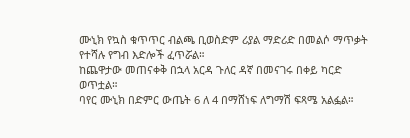ሙኒክ የኳስ ቁጥጥር ብልጫ ቢወስድም ሪያል ማድሪድ በመልሶ ማጥቃት የተሻሉ የግብ እድሎች ፈጥሯል።
ከጨዋታው መጠናቀቅ በኋላ አርዳ ጉለር ዳኛ በመናገሩ በቀይ ካርድ ወጥቷል።
ባየር ሙኒክ በድምር ውጤት 6 ለ 4 በማሸነፍ ለግማሽ ፍጻሜ አልፏል።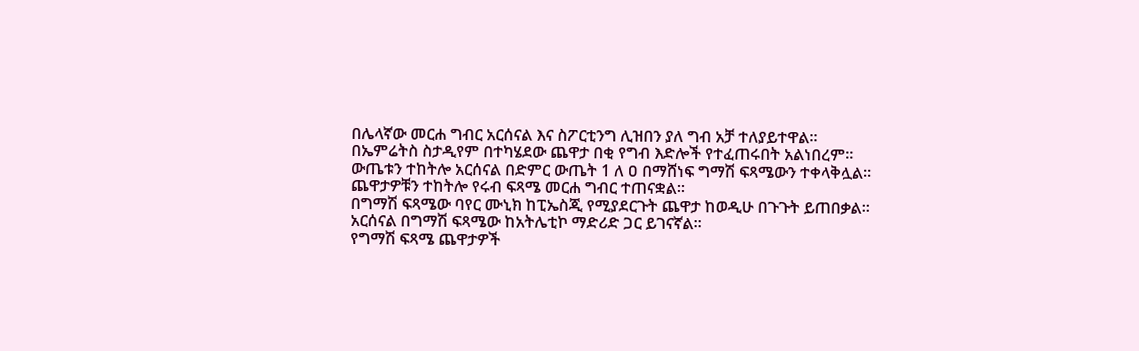በሌላኛው መርሐ ግብር አርሰናል እና ስፖርቲንግ ሊዝበን ያለ ግብ አቻ ተለያይተዋል።
በኤምሬትስ ስታዲየም በተካሄደው ጨዋታ በቂ የግብ እድሎች የተፈጠሩበት አልነበረም።
ውጤቱን ተከትሎ አርሰናል በድምር ውጤት 1 ለ ዐ በማሸነፍ ግማሽ ፍጻሜውን ተቀላቅሏል።
ጨዋታዎቹን ተከትሎ የሩብ ፍጻሜ መርሐ ግብር ተጠናቋል።
በግማሽ ፍጻሜው ባየር ሙኒክ ከፒኤስጂ የሚያደርጉት ጨዋታ ከወዲሁ በጉጉት ይጠበቃል።
አርሰናል በግማሽ ፍጻሜው ከአትሌቲኮ ማድሪድ ጋር ይገናኛል።
የግማሽ ፍጻሜ ጨዋታዎች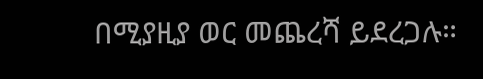በሚያዚያ ወር መጨረሻ ይደረጋሉ።